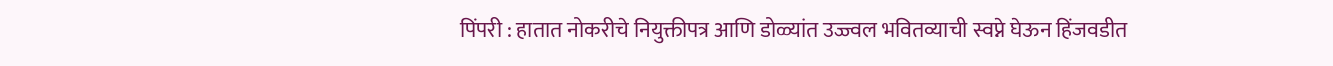पिंपरी : हातात नोकरीचे नियुक्तीपत्र आणि डोळ्यांत उज्ज्वल भवितव्याची स्वप्ने घेऊन हिंजवडीत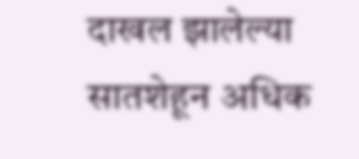दाखल झालेल्या सातशेहून अधिक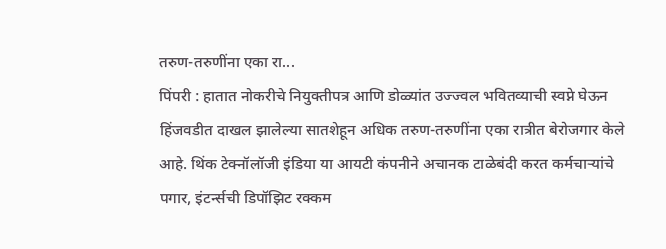तरुण-तरुणींना एका रा...
पिंपरी : हातात नोकरीचे नियुक्तीपत्र आणि डोळ्यांत उज्ज्वल भवितव्याची स्वप्ने घेऊन हिंजवडीत दाखल झालेल्या सातशेहून अधिक तरुण-तरुणींना एका रात्रीत बेरोजगार केले आहे. थिंक टेक्नॉलॉजी इंडिया या आयटी कंपनीने अचानक टाळेबंदी करत कर्मचाऱ्यांचे पगार, इंटर्न्सची डिपॉझिट रक्कम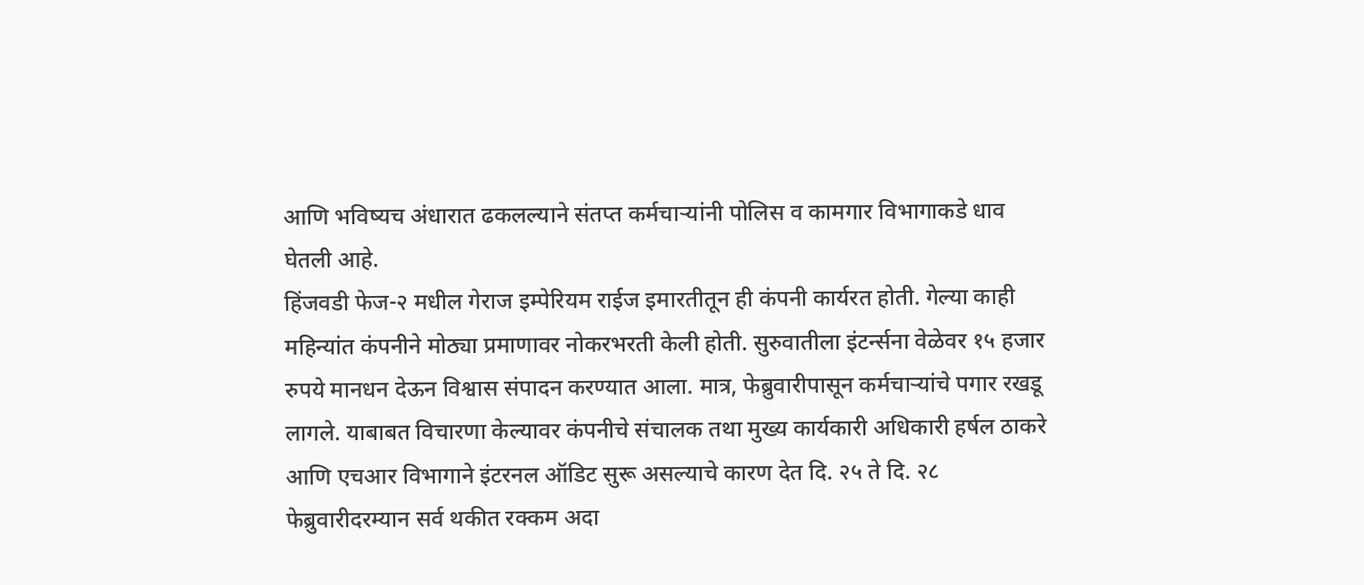आणि भविष्यच अंधारात ढकलल्याने संतप्त कर्मचाऱ्यांनी पोलिस व कामगार विभागाकडे धाव घेतली आहे.
हिंजवडी फेज-२ मधील गेराज इम्पेरियम राईज इमारतीतून ही कंपनी कार्यरत होती. गेल्या काही महिन्यांत कंपनीने मोठ्या प्रमाणावर नोकरभरती केली होती. सुरुवातीला इंटर्न्सना वेळेवर १५ हजार रुपये मानधन देऊन विश्वास संपादन करण्यात आला. मात्र, फेब्रुवारीपासून कर्मचाऱ्यांचे पगार रखडू लागले. याबाबत विचारणा केल्यावर कंपनीचे संचालक तथा मुख्य कार्यकारी अधिकारी हर्षल ठाकरे आणि एचआर विभागाने इंटरनल ऑडिट सुरू असल्याचे कारण देत दि. २५ ते दि. २८ फेब्रुवारीदरम्यान सर्व थकीत रक्कम अदा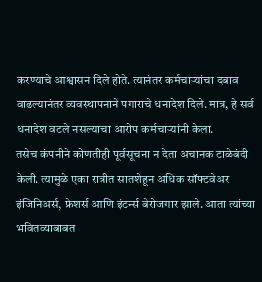करण्याचे आश्वासन दिले होते. त्यानंतर कर्मचाऱ्यांचा दबाव वाढल्यानंतर व्यवस्थापनाने पगाराचे धनादेश दिले. मात्र, हे सर्व धनादेश वटले नसल्याचा आरोप कर्मचाऱ्यांनी केला.
तसेच कंपनीने कोणतीही पूर्वसूचना न देता अचानक टाळेबंदी केली. त्यामुळे एका रात्रीत सातशेहून अधिक सॉफ्टवेअर इंजिनिअर्स, फ्रेशर्स आणि इंटर्न्स बेरोजगार झाले. आता त्यांच्या भवितव्याबाबत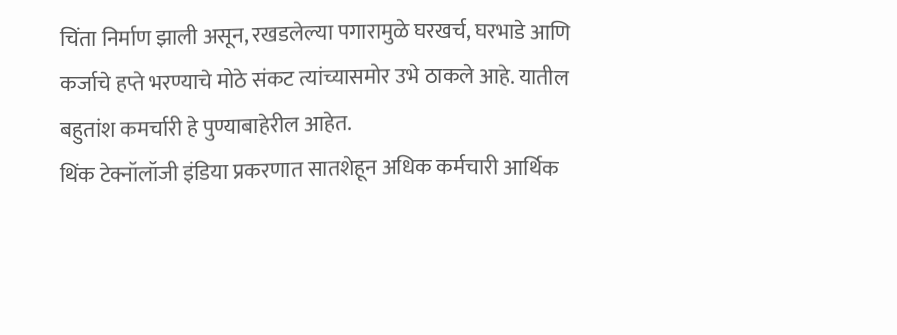चिंता निर्माण झाली असून, रखडलेल्या पगारामुळे घरखर्च, घरभाडे आणि कर्जाचे हप्ते भरण्याचे मोठे संकट त्यांच्यासमोर उभे ठाकले आहे. यातील बहुतांश कमर्चारी हे पुण्याबाहेरील आहेत.
थिंक टेक्नॉलॉजी इंडिया प्रकरणात सातशेहून अधिक कर्मचारी आर्थिक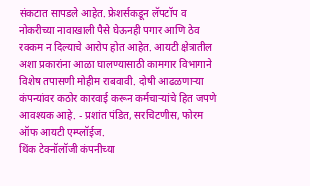संकटात सापडले आहेत. फ्रेशर्सकडून लॅपटॉप व नोकरीच्या नावाखाली पैसे घेऊनही पगार आणि ठेव रक्कम न दिल्याचे आरोप होत आहेत. आयटी क्षेत्रातील अशा प्रकारांना आळा घालण्यासाठी कामगार विभागाने विशेष तपासणी मोहीम राबवावी. दोषी आढळणाऱ्या कंपन्यांवर कठोर कारवाई करून कर्मचाऱ्यांचे हित जपणे आवश्यक आहे. - प्रशांत पंडित, सरचिटणीस, फोरम ऑफ आयटी एम्प्लॉईज.
थिंक टेक्नॉलॉजी कंपनीच्या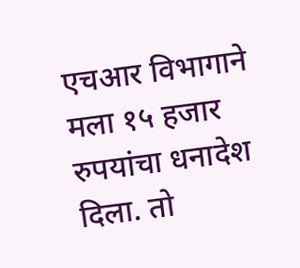एचआर विभागाने मला १५ हजार रुपयांचा धनादेश दिला. तो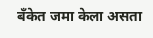बॅंकेत जमा केला असता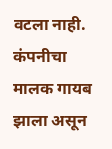वटला नाही. कंपनीचा मालक गायब झाला असून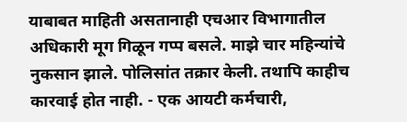याबाबत माहिती असतानाही एचआर विभागातील अधिकारी मूग गिळून गप्प बसले. माझे चार महिन्यांचे नुकसान झाले. पोलिसांत तक्रार केली. तथापि काहीच कारवाई होत नाही. - एक आयटी कर्मचारी,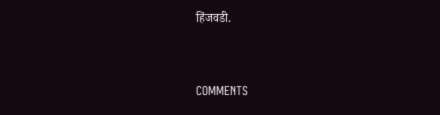हिंजवडी.


COMMENTS